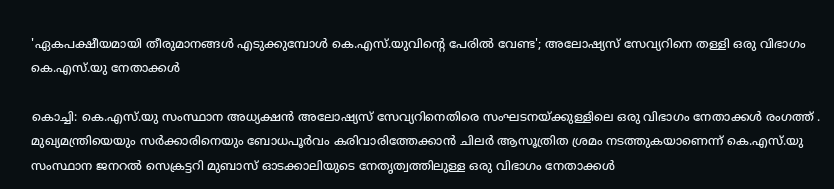'ഏകപക്ഷീയമായി തീരുമാനങ്ങൾ എടുക്കുമ്പോൾ കെ.എസ്‌.യുവിന്റെ പേരിൽ വേണ്ട'; അലോഷ്യസ് സേവ്യറിനെ തള്ളി ഒരു വിഭാഗം കെ.എസ്‌.യു നേതാക്കൾ

കൊച്ചി: കെ.എസ്‌.യു സംസ്ഥാന അധ്യക്ഷൻ അലോഷ്യസ് സേവ്യറിനെതിരെ സംഘടനയ്ക്കുള്ളിലെ ഒരു വിഭാഗം നേതാക്കൾ രംഗത്ത് . മുഖ്യമന്ത്രിയെയും സർക്കാരിനെയും ബോധപൂർവം കരിവാരിത്തേക്കാൻ ചിലർ ആസൂത്രിത ശ്രമം നടത്തുകയാണെന്ന് കെ.എസ്‌.യു സംസ്ഥാന ജനറൽ സെക്രട്ടറി മുബാസ് ഓടക്കാലിയുടെ നേതൃത്വത്തിലുള്ള ഒരു വിഭാഗം നേതാക്കൾ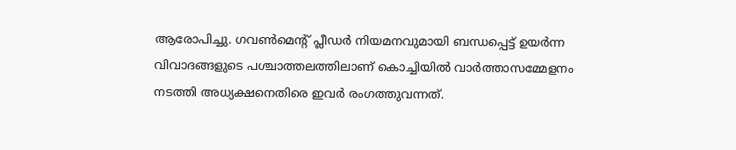ആരോപിച്ചു. ഗവൺമെന്റ് പ്ലീഡർ നിയമനവുമായി ബന്ധപ്പെട്ട് ഉയർന്ന വിവാദങ്ങളുടെ പശ്ചാത്തലത്തിലാണ് കൊച്ചിയിൽ വാർത്താസമ്മേളനം നടത്തി അധ്യക്ഷനെതിരെ ഇവർ രംഗത്തുവന്നത്.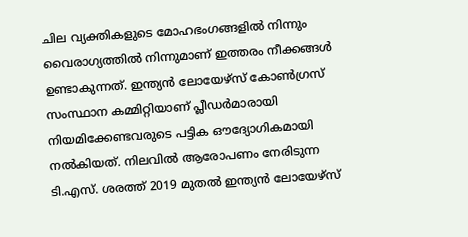ചില വ്യക്തികളുടെ മോഹഭംഗങ്ങളിൽ നിന്നും വൈരാഗ്യത്തിൽ നിന്നുമാണ് ഇത്തരം നീക്കങ്ങൾ ഉണ്ടാകുന്നത്. ഇന്ത്യൻ ലോയേഴ്സ് കോൺഗ്രസ് സംസ്ഥാന കമ്മിറ്റിയാണ് പ്ലീഡർമാരായി നിയമിക്കേണ്ടവരുടെ പട്ടിക ഔദ്യോഗികമായി നൽകിയത്. നിലവിൽ ആരോപണം നേരിടുന്ന ടി.എസ്. ശരത്ത് 2019 മുതൽ ഇന്ത്യൻ ലോയേഴ്‌സ്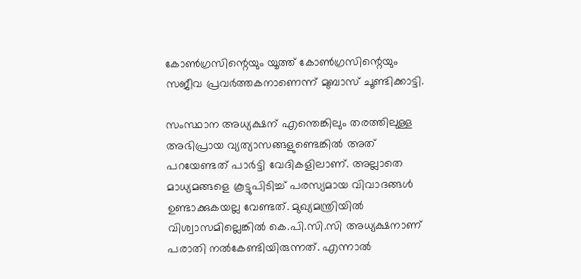കോൺഗ്രസിന്റെയും യൂത്ത് കോൺഗ്രസിന്റെയും സജീവ പ്രവർത്തകനാണെന്ന് മുബാസ് ചൂണ്ടിക്കാട്ടി.

സംസ്ഥാന അധ്യക്ഷന് എന്തെങ്കിലും തരത്തിലുള്ള അഭിപ്രായ വ്യത്യാസങ്ങളുണ്ടെങ്കിൽ അത് പറയേണ്ടത് പാർട്ടി വേദികളിലാണ്. അല്ലാതെ മാധ്യമങ്ങളെ കൂട്ടുപിടിച്ച് പരസ്യമായ വിവാദങ്ങൾ ഉണ്ടാക്കുകയല്ല വേണ്ടത്. മുഖ്യമന്ത്രിയിൽ വിശ്വാസമില്ലെങ്കിൽ കെ.പി.സി.സി അധ്യക്ഷനാണ് പരാതി നൽകേണ്ടിയിരുന്നത്. എന്നാൽ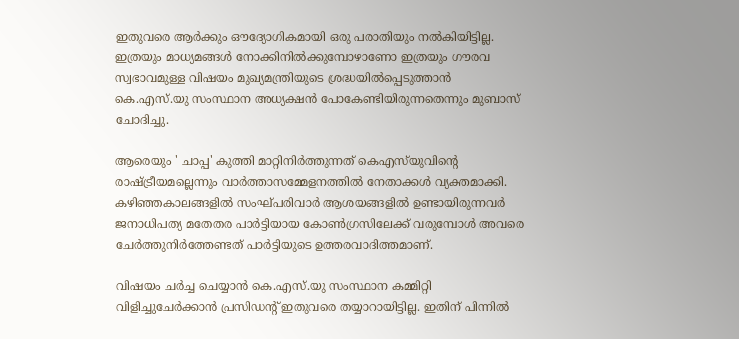ഇതുവരെ ആർക്കും ഔദ്യോഗികമായി ഒരു പരാതിയും നൽകിയിട്ടില്ല. ഇത്രയും മാധ്യമങ്ങൾ നോക്കിനിൽക്കുമ്പോഴാണോ ഇത്രയും ഗൗരവ സ്വഭാവമുള്ള വിഷയം മുഖ്യമന്ത്രിയുടെ ശ്രദ്ധയിൽപ്പെടുത്താൻ കെ.എസ്.യു സംസ്ഥാന അധ്യക്ഷൻ പോകേണ്ടിയിരുന്നതെന്നും മുബാസ് ചോദിച്ചു.

ആരെയും ' ചാപ്പ' കുത്തി മാറ്റിനിർത്തുന്നത് കെഎസ്‌യുവിന്റെ രാഷ്ട്രീയമല്ലെന്നും വാർത്താസമ്മേളനത്തിൽ നേതാക്കൾ വ്യക്തമാക്കി. കഴിഞ്ഞകാലങ്ങളിൽ സംഘ്‌പരിവാർ ആശയങ്ങളിൽ ഉണ്ടായിരുന്നവർ ജനാധിപത്യ മതേതര പാർട്ടിയായ കോൺഗ്രസിലേക്ക് വരുമ്പോൾ അവരെ ചേർത്തുനിർത്തേണ്ടത് പാർട്ടിയുടെ ഉത്തരവാദിത്തമാണ്.

വിഷയം ചർച്ച ചെയ്യാൻ കെ.എസ്‌.യു സംസ്ഥാന കമ്മിറ്റി വിളിച്ചുചേർക്കാൻ പ്രസിഡന്റ് ഇതുവരെ തയ്യാറായിട്ടില്ല. ഇതിന് പിന്നിൽ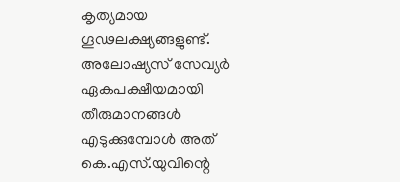കൃത്യമായ ഗൂഢലക്ഷ്യങ്ങളുണ്ട്. അലോഷ്യസ് സേവ്യർ ഏകപക്ഷീയമായി തീരുമാനങ്ങൾ എടുക്കുമ്പോൾ അത് കെ.എസ്‌.യുവിന്റെ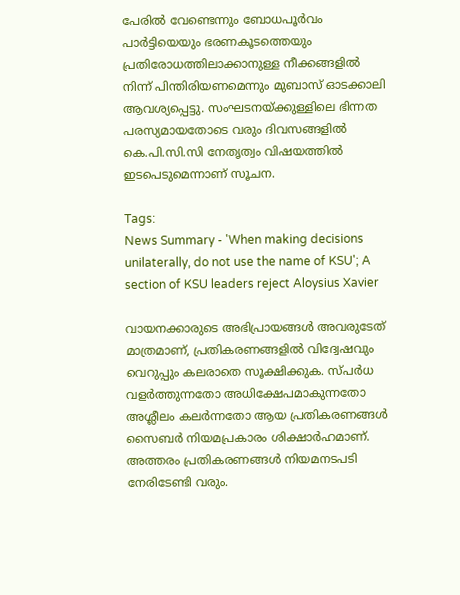പേരിൽ വേണ്ടെന്നും ബോധപൂർവം പാർട്ടിയെയും ഭരണകൂടത്തെയും പ്രതിരോധത്തിലാക്കാനുള്ള നീക്കങ്ങളിൽ നിന്ന് പിന്തിരിയണമെന്നും മുബാസ് ഓടക്കാലി ആവശ്യപ്പെട്ടു. സംഘടനയ്ക്കുള്ളിലെ ഭിന്നത പരസ്യമായതോടെ വരും ദിവസങ്ങളിൽ കെ.പി.സി.സി നേതൃത്വം വിഷയത്തിൽ ഇടപെടുമെന്നാണ് സൂചന.

Tags:
News Summary - 'When making decisions unilaterally, do not use the name of KSU'; A section of KSU leaders reject Aloysius Xavier

വായനക്കാരുടെ അഭിപ്രായങ്ങള്‍ അവരുടേത് മാത്രമാണ്, പ്രതികരണങ്ങളിൽ വിദ്വേഷവും വെറുപ്പും കലരാതെ സൂക്ഷിക്കുക. സ്പർധ വളർത്തുന്നതോ അധിക്ഷേപമാകുന്നതോ അശ്ലീലം കലർന്നതോ ആയ പ്രതികരണങ്ങൾ സൈബർ നിയമപ്രകാരം ശിക്ഷാർഹമാണ്. അത്തരം പ്രതികരണങ്ങൾ നിയമനടപടി നേരിടേണ്ടി വരും.